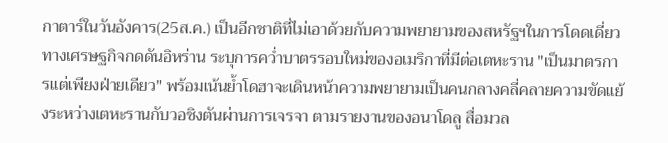กาตาร์ในวันอังคาร(25ส.ค.) เป็นอีกชาติที่ไม่เอาด้วยกับความพยายามของสหรัฐฯในการโดดเดี่ยวทางเศรษฐกิจกดดันอิหร่าน ระบุการคว่ำบาตรรอบใหม่ของอเมริกาที่มีต่อเตหะราน "เป็นมาตรการแต่เพียงฝ่ายเดียว" พร้อมเน้นย้ำโดฮาจะเดินหน้าความพยายามเป็นคนกลางคลี่คลายความขัดแย้งระหว่างเตหะรานกับวอชิงตันผ่านการเจรจา ตามรายงานของอนาโดลู สื่อมวล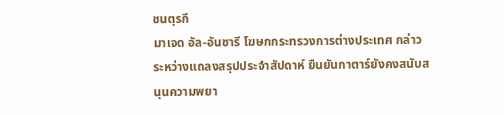ชนตุรกี
มาเจด อัล-อันซารี โฆษกกระทรวงการต่างประเทศ กล่าวระหว่างแถลงสรุปประจำสัปดาห์ ยืนยันกาตาร์ยังคงสนับสนุนความพยา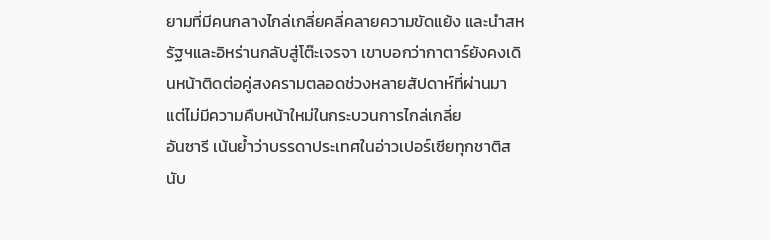ยามที่มีคนกลางไกล่เกลี่ยคลี่คลายความขัดแย้ง และนำสหรัฐฯและอิหร่านกลับสู่โต๊ะเจรจา เขาบอกว่ากาตาร์ยังคงเดินหน้าติดต่อคู่สงครามตลอดช่วงหลายสัปดาห์ที่ผ่านมา แต่ไม่มีความคืบหน้าใหม่ในกระบวนการไกล่เกลี่ย
อันซารี เน้นย้ำว่าบรรดาประเทศในอ่าวเปอร์เซียทุกชาติสนับ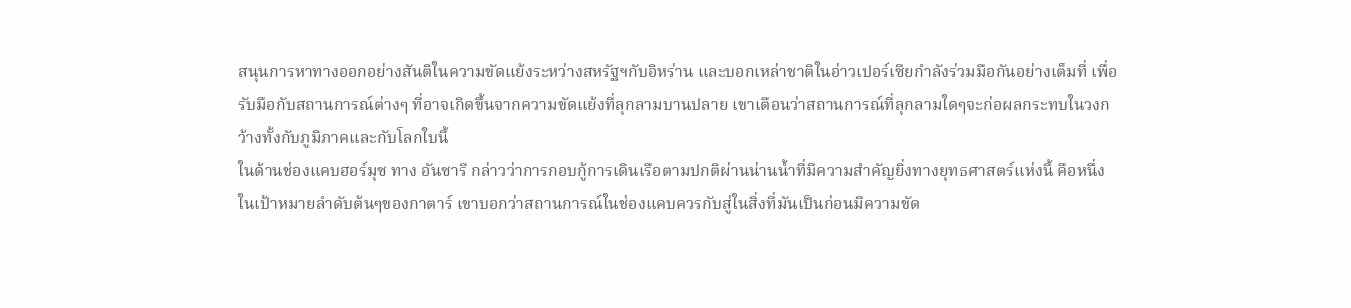สนุนการหาทางออกอย่างสันติในความขัดแย้งระหว่างสหรัฐฯกับอิหร่าน และบอกเหล่าชาติในอ่าวเปอร์เซียกำลังร่วมมือกันอย่างเต็มที่ เพื่อรับมือกับสถานการณ์ต่างๆ ที่อาจเกิดขึ้นจากความขัดแย้งที่ลุกลามบานปลาย เขาเตือนว่าสถานการณ์ที่ลุกลามใดๆจะก่อผลกระทบในวงกว้างทั้งกับภูมิภาคและกับโลกใบนี้
ในด้านช่องแคบฮอร์มุซ ทาง อันซารี กล่าวว่าการกอบกู้การเดินเรือตามปกติผ่านน่านน้ำที่มีความสำคัญยิ่งทางยุทธศาสตร์แห่งนี้ คือหนึ่งในเป้าหมายลำดับต้นๆของกาตาร์ เขาบอกว่าสถานการณ์ในช่องแคบควรกับสู่ในสิ่งที่มันเป็นก่อนมีความขัด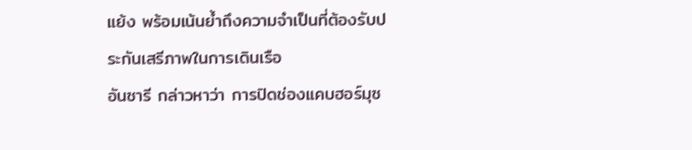แย้ง พร้อมเน้นย้ำถึงความจำเป็นที่ต้องรับประกันเสรีภาพในการเดินเรือ
อันซารี กล่าวหาว่า การปิดช่องแคบฮอร์มุซ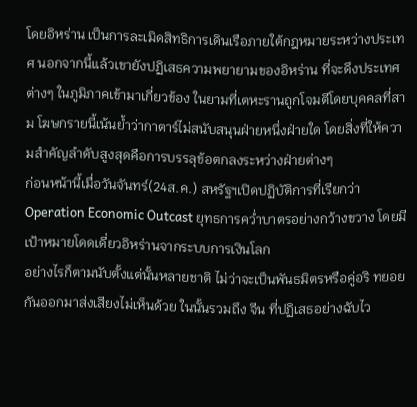โดยอิหร่าน เป็นการละเมิดสิทธิการเดินเรือภายใต้กฎหมายระหว่างประเทศ นอกจากนี้แล้วเขายังปฏิเสธความพยายามของอิหร่าน ที่จะดึงประเทศต่างๆ ในภูมิภาคเข้ามาเกี่ยวข้อง ในยามที่เตหะรานถูกโจมตีโดยบุคคลที่สาม โฆษกรายนี้เน้นย้ำว่ากาตาร์ไม่สนับสนุนฝ่ายหนึ่งฝ่ายใด โดยสิ่งที่ให้ความสำคัญลำดับสูงสุดคือการบรรลุข้อตกลงระหว่างฝ่ายต่างๆ
ก่อนหน้านี้เมื่อวันจันทร์(24ส.ค.) สหรัฐฯเปิดปฏิบัติการที่เรียกว่า Operation Economic Outcast ยุทธการคว่ำบาตรอย่างกว้างขวาง โดยมีเป้าหมายโดดเดี่ยวอิหร่านจากระบบการเงินโลก
อย่างไรก็ตามนับตั้งแต่นั้นหลายชาติ ไม่ว่าจะเป็นพันธมิตรหรือคู่อริ ทยอยกันออกมาส่งเสียงไม่เห็นด้วย ในนั้นรวมถึง จีน ที่ปฏิเสธอย่างฉับไว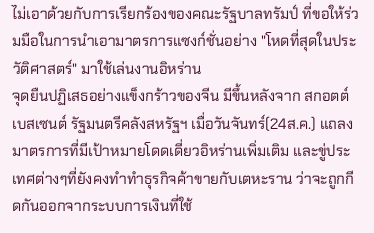ไม่เอาด้วยกับการเรียกร้องของคณะรัฐบาลทรัมป์ ที่ขอให้ร่วมมือในการนำเอามาตรการแซงก์ชั่นอย่าง "โหดที่สุดในประวัติศาสตร์" มาใช้เล่นงานอิหร่าน
จุดยืนปฏิเสธอย่างแข็งกร้าวของจีน มีขึ้นหลังจาก สกอตต์ เบสเซนต์ รัฐมนตรีคลังสหรัฐฯ เมื่อวันจันทร์(24ส.ค.) แถลงมาตรการที่มีเป้าหมายโดดเดี่ยวอิหร่านเพิ่มเติม และขู่ประเทศต่างๆที่ยังคงทำทำธุรกิจค้าขายกับเตหะราน ว่าจะถูกกีดกันออกจากระบบการเงินที่ใช้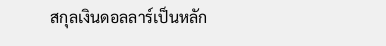สกุลเงินดอลลาร์เป็นหลัก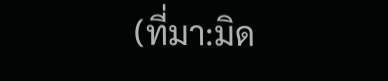(ที่มา:มิด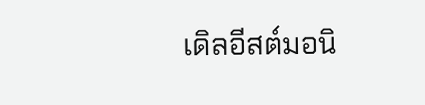เดิลอีสต์มอนิ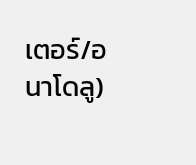เตอร์/อนาโดลู)